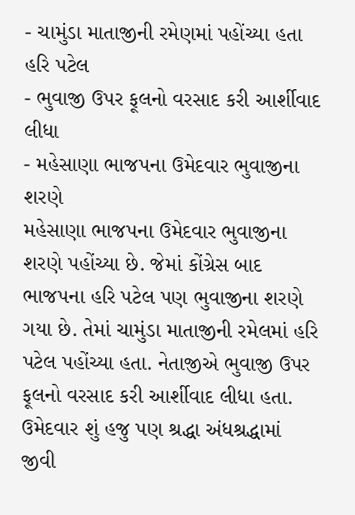- ચામુંડા માતાજીની રમેણમાં પહોંચ્યા હતા હરિ પટેલ
- ભુવાજી ઉપર ફૂલનો વરસાદ કરી આર્શીવાદ લીધા
- મહેસાણા ભાજપના ઉમેદવાર ભુવાજીના શરણે
મહેસાણા ભાજપના ઉમેદવાર ભુવાજીના શરણે પહોંચ્યા છે. જેમાં કોંગ્રેસ બાદ ભાજપના હરિ પટેલ પણ ભુવાજીના શરણે ગયા છે. તેમાં ચામુંડા માતાજીની રમેલમાં હરિ પટેલ પહોંચ્યા હતા. નેતાજીએ ભુવાજી ઉપર ફૂલનો વરસાદ કરી આર્શીવાદ લીધા હતા.
ઉમેદવાર શું હજુ પણ શ્રદ્ધા અંધશ્રદ્ધામાં જીવી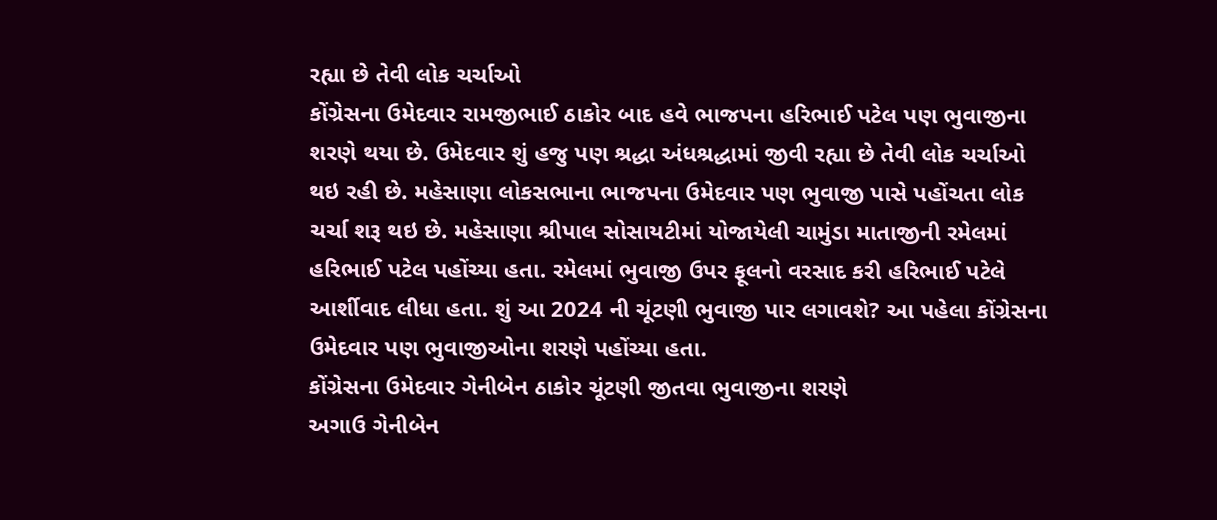રહ્યા છે તેવી લોક ચર્ચાઓ
કોંગ્રેસના ઉમેદવાર રામજીભાઈ ઠાકોર બાદ હવે ભાજપના હરિભાઈ પટેલ પણ ભુવાજીના શરણે થયા છે. ઉમેદવાર શું હજુ પણ શ્રદ્ધા અંધશ્રદ્ધામાં જીવી રહ્યા છે તેવી લોક ચર્ચાઓ થઇ રહી છે. મહેસાણા લોકસભાના ભાજપના ઉમેદવાર પણ ભુવાજી પાસે પહોંચતા લોક ચર્ચા શરૂ થઇ છે. મહેસાણા શ્રીપાલ સોસાયટીમાં યોજાયેલી ચામુંડા માતાજીની રમેલમાં હરિભાઈ પટેલ પહોંચ્યા હતા. રમેલમાં ભુવાજી ઉપર ફૂલનો વરસાદ કરી હરિભાઈ પટેલે આર્શીવાદ લીધા હતા. શું આ 2024 ની ચૂંટણી ભુવાજી પાર લગાવશે? આ પહેલા કોંગ્રેસના ઉમેદવાર પણ ભુવાજીઓના શરણે પહોંચ્યા હતા.
કોંગ્રેસના ઉમેદવાર ગેનીબેન ઠાકોર ચૂંટણી જીતવા ભુવાજીના શરણે
અગાઉ ગેનીબેન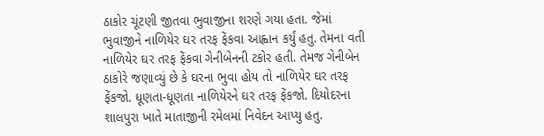ઠાકોર ચૂંટણી જીતવા ભુવાજીના શરણે ગયા હતા. જેમાં ભુવાજીને નાળિયેર ઘર તરફ ફેંકવા આહ્વાન કર્યું હતુ. તેમના વતી નાળિયેર ઘર તરફ ફેંકવા ગેનીબેનની ટકોર હતી. તેમજ ગેનીબેન ઠાકોરે જણાવ્યું છે કે ઘરના ભુવા હોય તો નાળિયેર ઘર તરફ ફેંકજો. ધૂણતા-ધૂણતા નાળિયેરને ઘર તરફ ફેંકજો. દિયોદરના શાલપુરા ખાતે માતાજીની રમેલમાં નિવેદન આપ્યુ હતુ.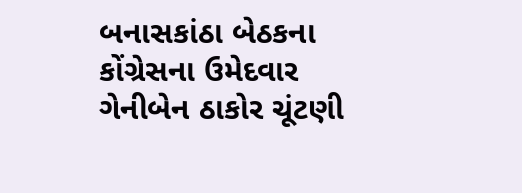બનાસકાંઠા બેઠકના કોંગ્રેસના ઉમેદવાર ગેનીબેન ઠાકોર ચૂંટણી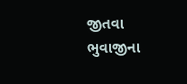જીતવા ભુવાજીના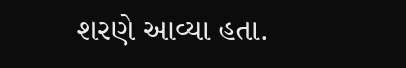શરણે આવ્યા હતા.